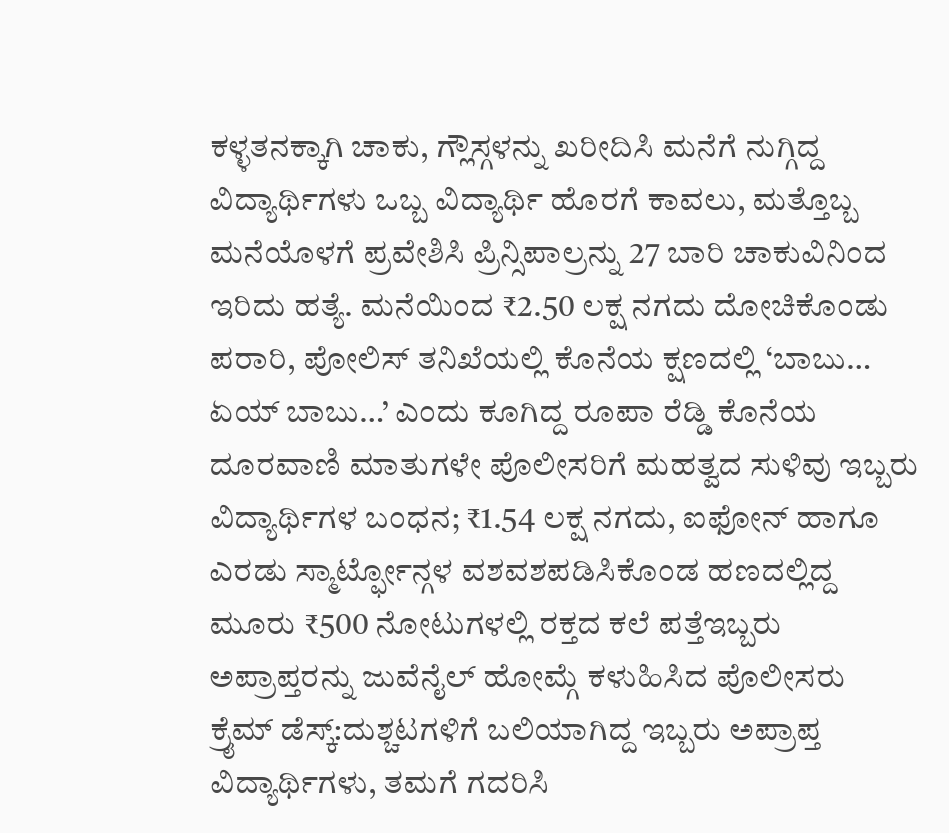ಕಳ್ಳತನಕ್ಕಾಗಿ ಚಾಕು, ಗ್ಲೌಸ್ಗಳನ್ನು ಖರೀದಿಸಿ ಮನೆಗೆ ನುಗ್ಗಿದ್ದ ವಿದ್ಯಾರ್ಥಿಗಳು ಒಬ್ಬ ವಿದ್ಯಾರ್ಥಿ ಹೊರಗೆ ಕಾವಲು, ಮತ್ತೊಬ್ಬ ಮನೆಯೊಳಗೆ ಪ್ರವೇಶಿಸಿ ಪ್ರಿನ್ಸಿಪಾಲ್ರನ್ನು 27 ಬಾರಿ ಚಾಕುವಿನಿಂದ ಇರಿದು ಹತ್ಯೆ. ಮನೆಯಿಂದ ₹2.50 ಲಕ್ಷ ನಗದು ದೋಚಿಕೊಂಡು ಪರಾರಿ, ಪೋಲಿಸ್ ತನಿಖೆಯಲ್ಲಿ ಕೊನೆಯ ಕ್ಷಣದಲ್ಲಿ ‘ಬಾಬು… ಏಯ್ ಬಾಬು…’ ಎಂದು ಕೂಗಿದ್ದ ರೂಪಾ ರೆಡ್ಡಿ ಕೊನೆಯ ದೂರವಾಣಿ ಮಾತುಗಳೇ ಪೊಲೀಸರಿಗೆ ಮಹತ್ವದ ಸುಳಿವು ಇಬ್ಬರು ವಿದ್ಯಾರ್ಥಿಗಳ ಬಂಧನ; ₹1.54 ಲಕ್ಷ ನಗದು, ಐಫೋನ್ ಹಾಗೂ ಎರಡು ಸ್ಮಾರ್ಟ್ಫೋನ್ಗಳ ವಶವಶಪಡಿಸಿಕೊಂಡ ಹಣದಲ್ಲಿದ್ದ ಮೂರು ₹500 ನೋಟುಗಳಲ್ಲಿ ರಕ್ತದ ಕಲೆ ಪತ್ತೆಇಬ್ಬರು ಅಪ್ರಾಪ್ತರನ್ನು ಜುವೆನೈಲ್ ಹೋಮ್ಗೆ ಕಳುಹಿಸಿದ ಪೊಲೀಸರು
ಕ್ರೈಮ್ ಡೆಸ್ಕ್:ದುಶ್ಚಟಗಳಿಗೆ ಬಲಿಯಾಗಿದ್ದ ಇಬ್ಬರು ಅಪ್ರಾಪ್ತ ವಿದ್ಯಾರ್ಥಿಗಳು, ತಮಗೆ ಗದರಿಸಿ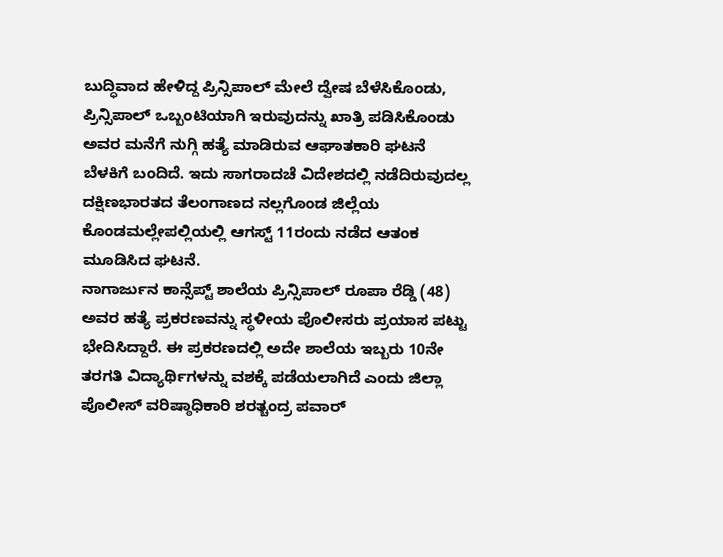ಬುದ್ಧಿವಾದ ಹೇಳಿದ್ದ ಪ್ರಿನ್ಸಿಪಾಲ್ ಮೇಲೆ ದ್ವೇಷ ಬೆಳೆಸಿಕೊಂಡು, ಪ್ರಿನ್ಸಿಪಾಲ್ ಒಬ್ಬಂಟಿಯಾಗಿ ಇರುವುದನ್ನು ಖಾತ್ರಿ ಪಡಿಸಿಕೊಂಡು ಅವರ ಮನೆಗೆ ನುಗ್ಗಿ ಹತ್ಯೆ ಮಾಡಿರುವ ಆಘಾತಕಾರಿ ಘಟನೆ ಬೆಳಕಿಗೆ ಬಂದಿದೆ. ಇದು ಸಾಗರಾದಚೆ ವಿದೇಶದಲ್ಲಿ ನಡೆದಿರುವುದಲ್ಲ ದಕ್ಷಿಣಭಾರತದ ತೆಲಂಗಾಣದ ನಲ್ಲಗೊಂಡ ಜಿಲ್ಲೆಯ ಕೊಂಡಮಲ್ಲೇಪಲ್ಲಿಯಲ್ಲಿ ಆಗಸ್ಟ್ 11ರಂದು ನಡೆದ ಆತಂಕ ಮೂಡಿಸಿದ ಘಟನೆ.
ನಾಗಾರ್ಜುನ ಕಾನ್ಸೆಪ್ಟ್ ಶಾಲೆಯ ಪ್ರಿನ್ಸಿಪಾಲ್ ರೂಪಾ ರೆಡ್ಡಿ (48) ಅವರ ಹತ್ಯೆ ಪ್ರಕರಣವನ್ನು ಸ್ಥಳೀಯ ಪೊಲೀಸರು ಪ್ರಯಾಸ ಪಟ್ಟು ಭೇದಿಸಿದ್ದಾರೆ. ಈ ಪ್ರಕರಣದಲ್ಲಿ ಅದೇ ಶಾಲೆಯ ಇಬ್ಬರು 10ನೇ ತರಗತಿ ವಿದ್ಯಾರ್ಥಿಗಳನ್ನು ವಶಕ್ಕೆ ಪಡೆಯಲಾಗಿದೆ ಎಂದು ಜಿಲ್ಲಾ ಪೊಲೀಸ್ ವರಿಷ್ಠಾಧಿಕಾರಿ ಶರತ್ಚಂದ್ರ ಪವಾರ್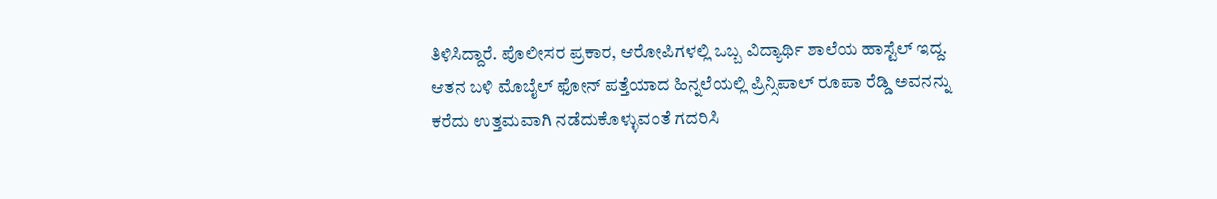ತಿಳಿಸಿದ್ದಾರೆ. ಪೊಲೀಸರ ಪ್ರಕಾರ, ಆರೋಪಿಗಳಲ್ಲಿ ಒಬ್ಬ ವಿದ್ಯಾರ್ಥಿ ಶಾಲೆಯ ಹಾಸ್ಟೆಲ್ ಇದ್ದ. ಆತನ ಬಳಿ ಮೊಬೈಲ್ ಫೋನ್ ಪತ್ತೆಯಾದ ಹಿನ್ನಲೆಯಲ್ಲಿ ಪ್ರಿನ್ಸಿಪಾಲ್ ರೂಪಾ ರೆಡ್ಡಿ ಅವನನ್ನು ಕರೆದು ಉತ್ತಮವಾಗಿ ನಡೆದುಕೊಳ್ಳುವಂತೆ ಗದರಿಸಿ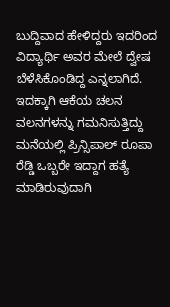ಬುದ್ದಿವಾದ ಹೇಳಿದ್ದರು ಇದರಿಂದ ವಿದ್ಯಾರ್ಥಿ ಅವರ ಮೇಲೆ ದ್ವೇಷ ಬೆಳೆಸಿಕೊಂಡಿದ್ದ ಎನ್ನಲಾಗಿದೆ. ಇದಕ್ಕಾಗಿ ಆಕೆಯ ಚಲನ ವಲನಗಳನ್ನು ಗಮನಿಸುತ್ತಿದ್ದು ಮನೆಯಲ್ಲಿ ಪ್ರಿನ್ಸಿಪಾಲ್ ರೂಪಾ ರೆಡ್ಡಿ ಒಬ್ಬರೇ ಇದ್ದಾಗ ಹತ್ಯೆ ಮಾಡಿರುವುದಾಗಿ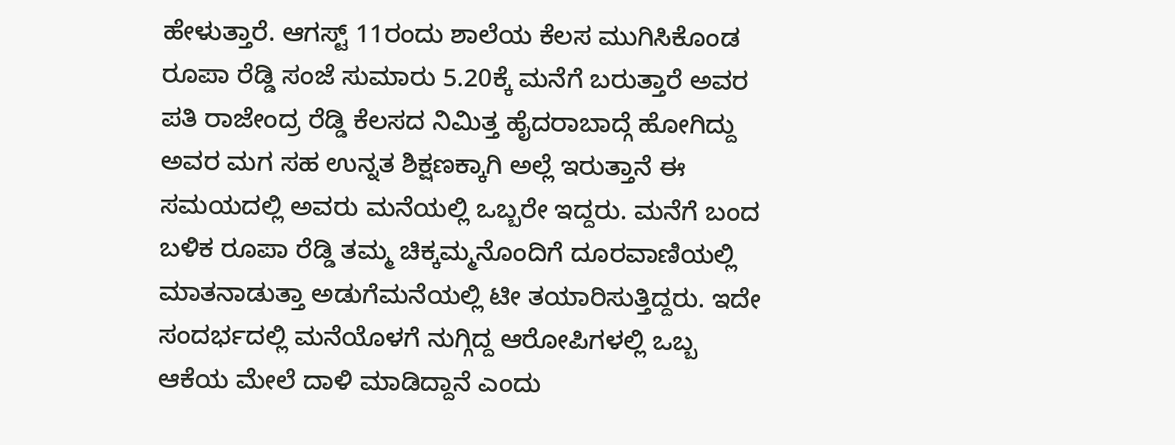ಹೇಳುತ್ತಾರೆ. ಆಗಸ್ಟ್ 11ರಂದು ಶಾಲೆಯ ಕೆಲಸ ಮುಗಿಸಿಕೊಂಡ ರೂಪಾ ರೆಡ್ಡಿ ಸಂಜೆ ಸುಮಾರು 5.20ಕ್ಕೆ ಮನೆಗೆ ಬರುತ್ತಾರೆ ಅವರ ಪತಿ ರಾಜೇಂದ್ರ ರೆಡ್ಡಿ ಕೆಲಸದ ನಿಮಿತ್ತ ಹೈದರಾಬಾದ್ಗೆ ಹೋಗಿದ್ದು ಅವರ ಮಗ ಸಹ ಉನ್ನತ ಶಿಕ್ಷಣಕ್ಕಾಗಿ ಅಲ್ಲೆ ಇರುತ್ತಾನೆ ಈ ಸಮಯದಲ್ಲಿ ಅವರು ಮನೆಯಲ್ಲಿ ಒಬ್ಬರೇ ಇದ್ದರು. ಮನೆಗೆ ಬಂದ ಬಳಿಕ ರೂಪಾ ರೆಡ್ಡಿ ತಮ್ಮ ಚಿಕ್ಕಮ್ಮನೊಂದಿಗೆ ದೂರವಾಣಿಯಲ್ಲಿ ಮಾತನಾಡುತ್ತಾ ಅಡುಗೆಮನೆಯಲ್ಲಿ ಟೀ ತಯಾರಿಸುತ್ತಿದ್ದರು. ಇದೇ ಸಂದರ್ಭದಲ್ಲಿ ಮನೆಯೊಳಗೆ ನುಗ್ಗಿದ್ದ ಆರೋಪಿಗಳಲ್ಲಿ ಒಬ್ಬ ಆಕೆಯ ಮೇಲೆ ದಾಳಿ ಮಾಡಿದ್ದಾನೆ ಎಂದು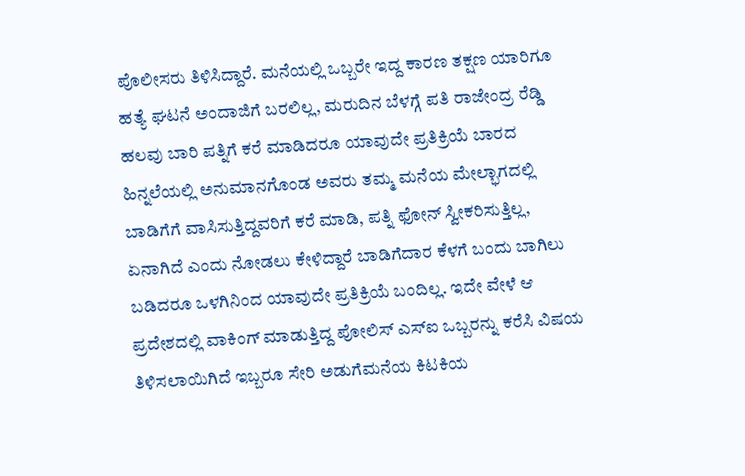ಪೊಲೀಸರು ತಿಳಿಸಿದ್ದಾರೆ. ಮನೆಯಲ್ಲಿ ಒಬ್ಬರೇ ಇದ್ದ ಕಾರಣ ತಕ್ಷಣ ಯಾರಿಗೂ ಹತ್ಯೆ ಘಟನೆ ಅಂದಾಜಿಗೆ ಬರಲಿಲ್ಲ, ಮರುದಿನ ಬೆಳಗ್ಗೆ ಪತಿ ರಾಜೇಂದ್ರ ರೆಡ್ಡಿ ಹಲವು ಬಾರಿ ಪತ್ನಿಗೆ ಕರೆ ಮಾಡಿದರೂ ಯಾವುದೇ ಪ್ರತಿಕ್ರಿಯೆ ಬಾರದ ಹಿನ್ನಲೆಯಲ್ಲಿ ಅನುಮಾನಗೊಂಡ ಅವರು ತಮ್ಮ ಮನೆಯ ಮೇಲ್ಭಾಗದಲ್ಲಿ ಬಾಡಿಗೆಗೆ ವಾಸಿಸುತ್ತಿದ್ದವರಿಗೆ ಕರೆ ಮಾಡಿ, ಪತ್ನಿ ಫೋನ್ ಸ್ವೀಕರಿಸುತ್ತಿಲ್ಲ, ಏನಾಗಿದೆ ಎಂದು ನೋಡಲು ಕೇಳಿದ್ದಾರೆ ಬಾಡಿಗೆದಾರ ಕೆಳಗೆ ಬಂದು ಬಾಗಿಲು ಬಡಿದರೂ ಒಳಗಿನಿಂದ ಯಾವುದೇ ಪ್ರತಿಕ್ರಿಯೆ ಬಂದಿಲ್ಲ. ಇದೇ ವೇಳೆ ಆ ಪ್ರದೇಶದಲ್ಲಿ ವಾಕಿಂಗ್ ಮಾಡುತ್ತಿದ್ದ ಪೋಲಿಸ್ ಎಸ್ಐ ಒಬ್ಬರನ್ನು ಕರೆಸಿ ವಿಷಯ ತಿಳಿಸಲಾಯಿಗಿದೆ ಇಬ್ಬರೂ ಸೇರಿ ಅಡುಗೆಮನೆಯ ಕಿಟಕಿಯ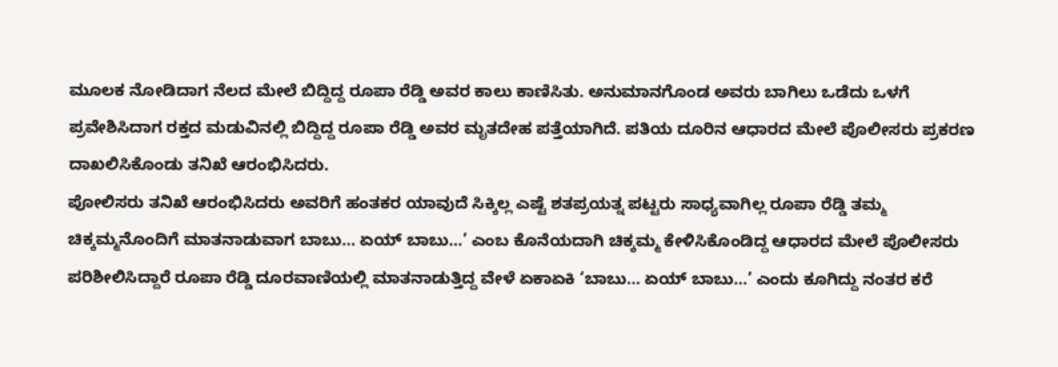ಮೂಲಕ ನೋಡಿದಾಗ ನೆಲದ ಮೇಲೆ ಬಿದ್ದಿದ್ದ ರೂಪಾ ರೆಡ್ಡಿ ಅವರ ಕಾಲು ಕಾಣಿಸಿತು. ಅನುಮಾನಗೊಂಡ ಅವರು ಬಾಗಿಲು ಒಡೆದು ಒಳಗೆ ಪ್ರವೇಶಿಸಿದಾಗ ರಕ್ತದ ಮಡುವಿನಲ್ಲಿ ಬಿದ್ದಿದ್ದ ರೂಪಾ ರೆಡ್ಡಿ ಅವರ ಮೃತದೇಹ ಪತ್ತೆಯಾಗಿದೆ. ಪತಿಯ ದೂರಿನ ಆಧಾರದ ಮೇಲೆ ಪೊಲೀಸರು ಪ್ರಕರಣ ದಾಖಲಿಸಿಕೊಂಡು ತನಿಖೆ ಆರಂಭಿಸಿದರು.
ಪೋಲಿಸರು ತನಿಖೆ ಆರಂಭಿಸಿದರು ಅವರಿಗೆ ಹಂತಕರ ಯಾವುದೆ ಸಿಕ್ಕಿಲ್ಲ ಎಷ್ಟೆ ಶತಪ್ರಯತ್ನ ಪಟ್ಟರು ಸಾಧ್ಯವಾಗಿಲ್ಲ ರೂಪಾ ರೆಡ್ಡಿ ತಮ್ಮ ಚಿಕ್ಕಮ್ಮನೊಂದಿಗೆ ಮಾತನಾಡುವಾಗ ಬಾಬು… ಏಯ್ ಬಾಬು…’ ಎಂಬ ಕೊನೆಯದಾಗಿ ಚಿಕ್ಕಮ್ಮ ಕೇಳಿಸಿಕೊಂಡಿದ್ದ ಆಧಾರದ ಮೇಲೆ ಪೊಲೀಸರು ಪರಿಶೀಲಿಸಿದ್ದಾರೆ ರೂಪಾ ರೆಡ್ಡಿ ದೂರವಾಣಿಯಲ್ಲಿ ಮಾತನಾಡುತ್ತಿದ್ದ ವೇಳೆ ಏಕಾಏಕಿ ‘ಬಾಬು… ಏಯ್ ಬಾಬು…’ ಎಂದು ಕೂಗಿದ್ದು ನಂತರ ಕರೆ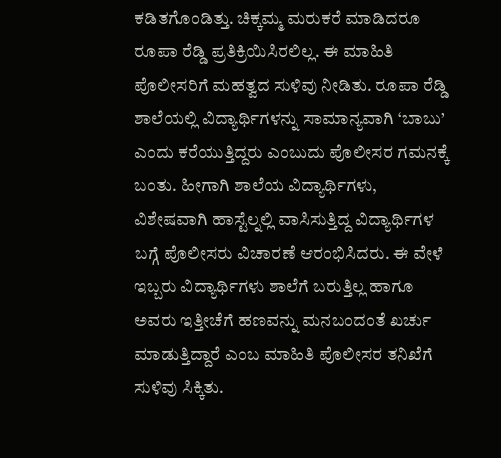ಕಡಿತಗೊಂಡಿತ್ತು. ಚಿಕ್ಕಮ್ಮ ಮರುಕರೆ ಮಾಡಿದರೂ ರೂಪಾ ರೆಡ್ಡಿ ಪ್ರತಿಕ್ರಿಯಿಸಿರಲಿಲ್ಲ. ಈ ಮಾಹಿತಿ ಪೊಲೀಸರಿಗೆ ಮಹತ್ವದ ಸುಳಿವು ನೀಡಿತು. ರೂಪಾ ರೆಡ್ಡಿ ಶಾಲೆಯಲ್ಲಿ ವಿದ್ಯಾರ್ಥಿಗಳನ್ನು ಸಾಮಾನ್ಯವಾಗಿ ‘ಬಾಬು’ ಎಂದು ಕರೆಯುತ್ತಿದ್ದರು ಎಂಬುದು ಪೊಲೀಸರ ಗಮನಕ್ಕೆ ಬಂತು. ಹೀಗಾಗಿ ಶಾಲೆಯ ವಿದ್ಯಾರ್ಥಿಗಳು, ವಿಶೇಷವಾಗಿ ಹಾಸ್ಟೆಲ್ನಲ್ಲಿ ವಾಸಿಸುತ್ತಿದ್ದ ವಿದ್ಯಾರ್ಥಿಗಳ ಬಗ್ಗೆ ಪೊಲೀಸರು ವಿಚಾರಣೆ ಆರಂಭಿಸಿದರು. ಈ ವೇಳೆ ಇಬ್ಬರು ವಿದ್ಯಾರ್ಥಿಗಳು ಶಾಲೆಗೆ ಬರುತ್ತಿಲ್ಲ ಹಾಗೂ ಅವರು ಇತ್ತೀಚೆಗೆ ಹಣವನ್ನು ಮನಬಂದಂತೆ ಖರ್ಚು ಮಾಡುತ್ತಿದ್ದಾರೆ ಎಂಬ ಮಾಹಿತಿ ಪೊಲೀಸರ ತನಿಖೆಗೆ ಸುಳಿವು ಸಿಕ್ಕಿತು.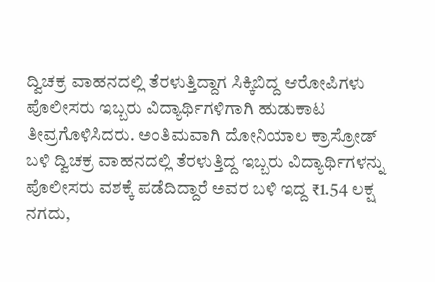ದ್ವಿಚಕ್ರ ವಾಹನದಲ್ಲಿ ತೆರಳುತ್ತಿದ್ದಾಗ ಸಿಕ್ಕಿಬಿದ್ದ ಆರೋಪಿಗಳು ಪೊಲೀಸರು ಇಬ್ಬರು ವಿದ್ಯಾರ್ಥಿಗಳಿಗಾಗಿ ಹುಡುಕಾಟ ತೀವ್ರಗೊಳಿಸಿದರು. ಅಂತಿಮವಾಗಿ ದೋನಿಯಾಲ ಕ್ರಾಸ್ರೋಡ್ ಬಳಿ ದ್ವಿಚಕ್ರ ವಾಹನದಲ್ಲಿ ತೆರಳುತ್ತಿದ್ದ ಇಬ್ಬರು ವಿದ್ಯಾರ್ಥಿಗಳನ್ನು ಪೊಲೀಸರು ವಶಕ್ಕೆ ಪಡೆದಿದ್ದಾರೆ ಅವರ ಬಳಿ ಇದ್ದ ₹1.54 ಲಕ್ಷ ನಗದು,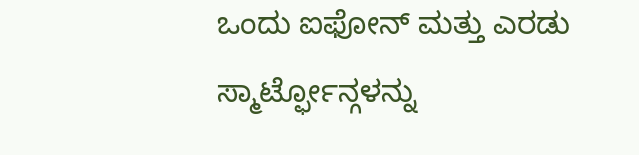ಒಂದು ಐಫೋನ್ ಮತ್ತು ಎರಡು ಸ್ಮಾರ್ಟ್ಫೋನ್ಗಳನ್ನು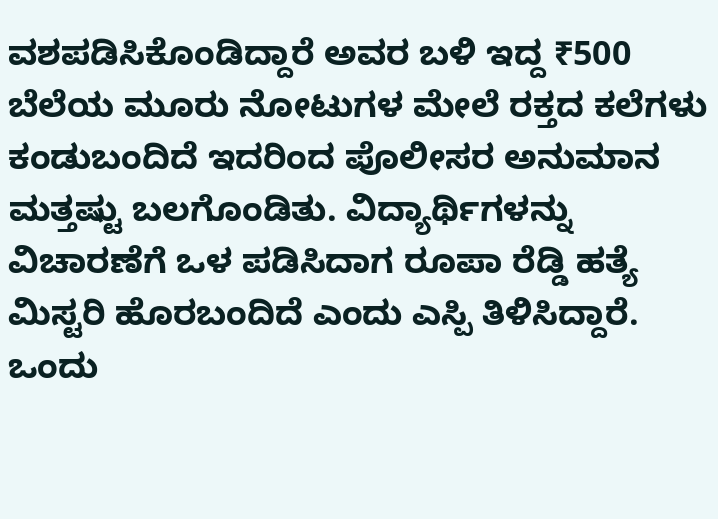ವಶಪಡಿಸಿಕೊಂಡಿದ್ದಾರೆ ಅವರ ಬಳಿ ಇದ್ದ ₹500 ಬೆಲೆಯ ಮೂರು ನೋಟುಗಳ ಮೇಲೆ ರಕ್ತದ ಕಲೆಗಳು ಕಂಡುಬಂದಿದೆ ಇದರಿಂದ ಪೊಲೀಸರ ಅನುಮಾನ ಮತ್ತಷ್ಟು ಬಲಗೊಂಡಿತು. ವಿದ್ಯಾರ್ಥಿಗಳನ್ನು ವಿಚಾರಣೆಗೆ ಒಳ ಪಡಿಸಿದಾಗ ರೂಪಾ ರೆಡ್ಡಿ ಹತ್ಯೆ ಮಿಸ್ಟರಿ ಹೊರಬಂದಿದೆ ಎಂದು ಎಸ್ಪಿ ತಿಳಿಸಿದ್ದಾರೆ. ಒಂದು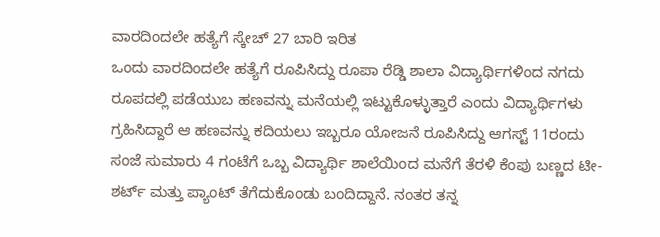ವಾರದಿಂದಲೇ ಹತ್ಯೆಗೆ ಸ್ಕೇಚ್ 27 ಬಾರಿ ಇರಿತ
ಒಂದು ವಾರದಿಂದಲೇ ಹತ್ಯೆಗೆ ರೂಪಿಸಿದ್ದು ರೂಪಾ ರೆಡ್ಡಿ ಶಾಲಾ ವಿದ್ಯಾರ್ಥಿಗಳಿಂದ ನಗದು ರೂಪದಲ್ಲಿ ಪಡೆಯುಬ ಹಣವನ್ನು ಮನೆಯಲ್ಲಿ ಇಟ್ಟುಕೊಳ್ಳುತ್ತಾರೆ ಎಂದು ವಿದ್ಯಾರ್ಥಿಗಳು ಗ್ರಹಿಸಿದ್ದಾರೆ ಆ ಹಣವನ್ನು ಕದಿಯಲು ಇಬ್ಬರೂ ಯೋಜನೆ ರೂಪಿಸಿದ್ದು ಆಗಸ್ಟ್ 11ರಂದು ಸಂಜೆ ಸುಮಾರು 4 ಗಂಟೆಗೆ ಒಬ್ಬ ವಿದ್ಯಾರ್ಥಿ ಶಾಲೆಯಿಂದ ಮನೆಗೆ ತೆರಳಿ ಕೆಂಪು ಬಣ್ಣದ ಟೀ-ಶರ್ಟ್ ಮತ್ತು ಪ್ಯಾಂಟ್ ತೆಗೆದುಕೊಂಡು ಬಂದಿದ್ದಾನೆ. ನಂತರ ತನ್ನ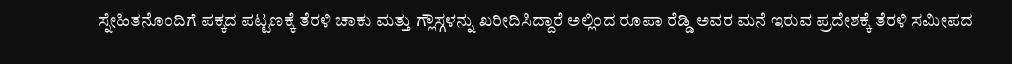ಸ್ನೇಹಿತನೊಂದಿಗೆ ಪಕ್ಕದ ಪಟ್ಟಣಕ್ಕೆ ತೆರಳಿ ಚಾಕು ಮತ್ತು ಗ್ಲೌಸ್ಗಳನ್ನು ಖರೀದಿಸಿದ್ದಾರೆ ಅಲ್ಲಿಂದ ರೂಪಾ ರೆಡ್ಡಿ ಅವರ ಮನೆ ಇರುವ ಪ್ರದೇಶಕ್ಕೆ ತೆರಳಿ ಸಮೀಪದ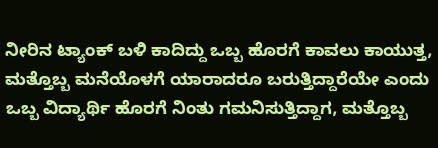ನೀರಿನ ಟ್ಯಾಂಕ್ ಬಳಿ ಕಾದಿದ್ದು ಒಬ್ಬ ಹೊರಗೆ ಕಾವಲು ಕಾಯುತ್ತ, ಮತ್ತೊಬ್ಬ ಮನೆಯೊಳಗೆ ಯಾರಾದರೂ ಬರುತ್ತಿದ್ದಾರೆಯೇ ಎಂದು ಒಬ್ಬ ವಿದ್ಯಾರ್ಥಿ ಹೊರಗೆ ನಿಂತು ಗಮನಿಸುತ್ತಿದ್ದಾಗ, ಮತ್ತೊಬ್ಬ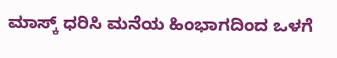ಮಾಸ್ಕ್ ಧರಿಸಿ ಮನೆಯ ಹಿಂಭಾಗದಿಂದ ಒಳಗೆ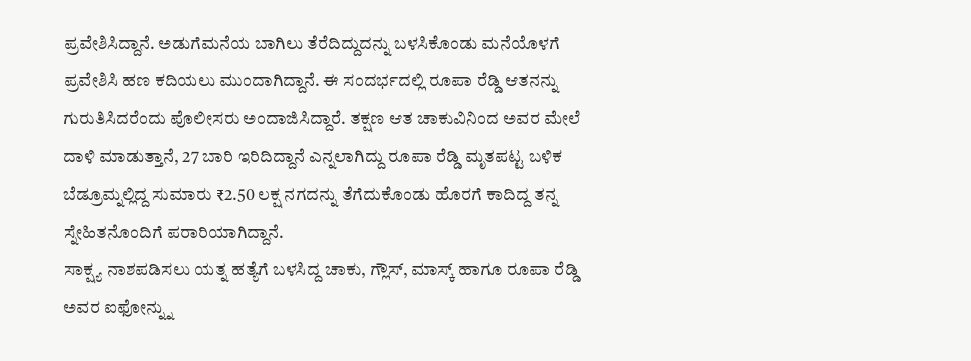ಪ್ರವೇಶಿಸಿದ್ದಾನೆ. ಅಡುಗೆಮನೆಯ ಬಾಗಿಲು ತೆರೆದಿದ್ದುದನ್ನು ಬಳಸಿಕೊಂಡು ಮನೆಯೊಳಗೆ ಪ್ರವೇಶಿಸಿ ಹಣ ಕದಿಯಲು ಮುಂದಾಗಿದ್ದಾನೆ. ಈ ಸಂದರ್ಭದಲ್ಲಿ ರೂಪಾ ರೆಡ್ಡಿ ಆತನನ್ನು ಗುರುತಿಸಿದರೆಂದು ಪೊಲೀಸರು ಅಂದಾಜಿಸಿದ್ದಾರೆ. ತಕ್ಷಣ ಆತ ಚಾಕುವಿನಿಂದ ಅವರ ಮೇಲೆ ದಾಳಿ ಮಾಡುತ್ತಾನೆ, 27 ಬಾರಿ ಇರಿದಿದ್ದಾನೆ ಎನ್ನಲಾಗಿದ್ದು ರೂಪಾ ರೆಡ್ಡಿ ಮೃತಪಟ್ಟ ಬಳಿಕ ಬೆಡ್ರೂಮ್ನಲ್ಲಿದ್ದ ಸುಮಾರು ₹2.50 ಲಕ್ಷ ನಗದನ್ನು ತೆಗೆದುಕೊಂಡು ಹೊರಗೆ ಕಾದಿದ್ದ ತನ್ನ ಸ್ನೇಹಿತನೊಂದಿಗೆ ಪರಾರಿಯಾಗಿದ್ದಾನೆ.
ಸಾಕ್ಷ್ಯ ನಾಶಪಡಿಸಲು ಯತ್ನ ಹತ್ಯೆಗೆ ಬಳಸಿದ್ದ ಚಾಕು, ಗ್ಲೌಸ್, ಮಾಸ್ಕ್ ಹಾಗೂ ರೂಪಾ ರೆಡ್ಡಿ ಅವರ ಐಫೋನ್ನ್ನು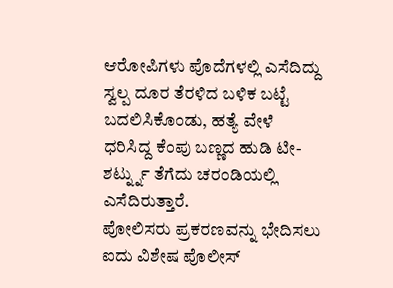ಆರೋಪಿಗಳು ಪೊದೆಗಳಲ್ಲಿ ಎಸೆದಿದ್ದು ಸ್ವಲ್ಪ ದೂರ ತೆರಳಿದ ಬಳಿಕ ಬಟ್ಟೆ ಬದಲಿಸಿಕೊಂಡು, ಹತ್ಯೆ ವೇಳೆ ಧರಿಸಿದ್ದ ಕೆಂಪು ಬಣ್ಣದ ಹುಡಿ ಟೀ-ಶರ್ಟ್ನ್ನು ತೆಗೆದು ಚರಂಡಿಯಲ್ಲಿ ಎಸೆದಿರುತ್ತಾರೆ.
ಪೋಲಿಸರು ಪ್ರಕರಣವನ್ನು ಭೇದಿಸಲು ಐದು ವಿಶೇಷ ಪೊಲೀಸ್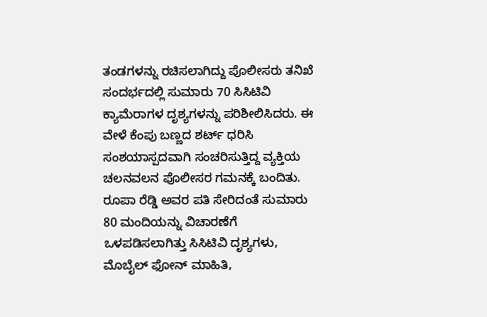ತಂಡಗಳನ್ನು ರಚಿಸಲಾಗಿದ್ದು ಪೊಲೀಸರು ತನಿಖೆ ಸಂದರ್ಭದಲ್ಲಿ ಸುಮಾರು 70 ಸಿಸಿಟಿವಿ ಕ್ಯಾಮೆರಾಗಳ ದೃಶ್ಯಗಳನ್ನು ಪರಿಶೀಲಿಸಿದರು. ಈ ವೇಳೆ ಕೆಂಪು ಬಣ್ಣದ ಶರ್ಟ್ ಧರಿಸಿ ಸಂಶಯಾಸ್ಪದವಾಗಿ ಸಂಚರಿಸುತ್ತಿದ್ದ ವ್ಯಕ್ತಿಯ ಚಲನವಲನ ಪೊಲೀಸರ ಗಮನಕ್ಕೆ ಬಂದಿತು. ರೂಪಾ ರೆಡ್ಡಿ ಅವರ ಪತಿ ಸೇರಿದಂತೆ ಸುಮಾರು 80 ಮಂದಿಯನ್ನು ವಿಚಾರಣೆಗೆ ಒಳಪಡಿಸಲಾಗಿತ್ತು ಸಿಸಿಟಿವಿ ದೃಶ್ಯಗಳು, ಮೊಬೈಲ್ ಫೋನ್ ಮಾಹಿತಿ,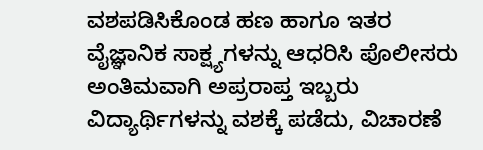ವಶಪಡಿಸಿಕೊಂಡ ಹಣ ಹಾಗೂ ಇತರ ವೈಜ್ಞಾನಿಕ ಸಾಕ್ಷ್ಯಗಳನ್ನು ಆಧರಿಸಿ ಪೊಲೀಸರು ಅಂತಿಮವಾಗಿ ಅಪ್ರರಾಪ್ತ ಇಬ್ಬರು ವಿದ್ಯಾರ್ಥಿಗಳನ್ನು ವಶಕ್ಕೆ ಪಡೆದು, ವಿಚಾರಣೆ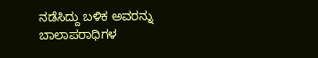ನಡೆಸಿದ್ದು ಬಳಿಕ ಅವರನ್ನು ಬಾಲಾಪರಾಧಿಗಳ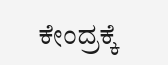ಕೇಂದ್ರಕ್ಕೆ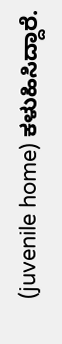(juvenile home) ಕಳುಹಿಸಿದ್ದಾರೆ.